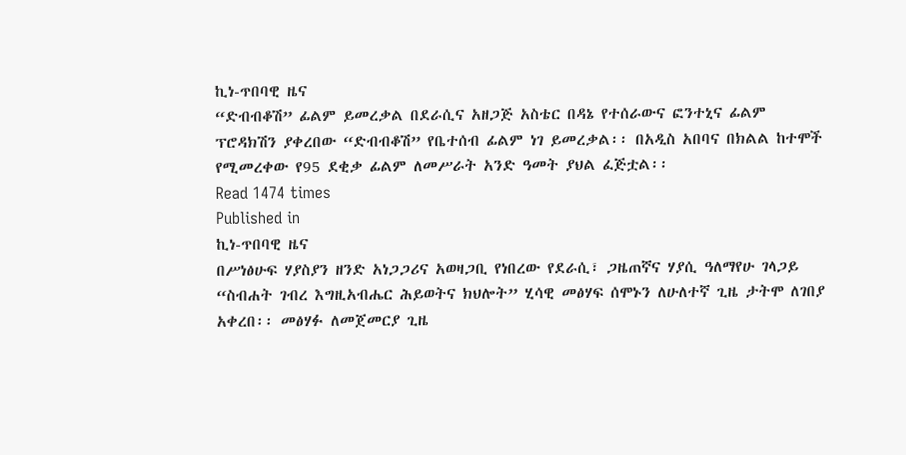ኪነ-ጥበባዊ ዜና
“ድብብቆሽ” ፊልም ይመረቃል በደራሲና አዘጋጅ አስቴር በዳኔ የተሰራውና ፎንተኒና ፊልም ፕሮዳክሽን ያቀረበው “ድብብቆሽ” የቤተሰብ ፊልም ነገ ይመረቃል፡፡ በአዲስ አበባና በክልል ከተሞች የሚመረቀው የ95 ደቂቃ ፊልም ለመሥራት አንድ ዓመት ያህል ፈጅቷል፡፡
Read 1474 times
Published in
ኪነ-ጥበባዊ ዜና
በሥነፅሁፍ ሃያስያን ዘንድ አነጋጋሪና አወዛጋቢ የነበረው የደራሲ፣ ጋዜጠኛና ሃያሲ ዓለማየሁ ገላጋይ “ስብሐት ገብረ እግዚአብሔር ሕይወትና ክህሎት” ሂሳዊ መፅሃፍ ሰሞኑን ለሁለተኛ ጊዜ ታትሞ ለገበያ አቀረበ፡፡ መፅሃፉ ለመጀመርያ ጊዜ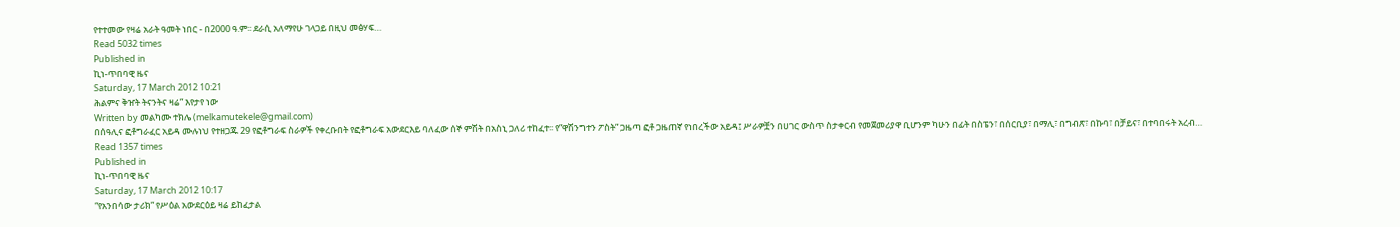የተተመው የዛሬ አራት ዓመት ነበር - በ2000 ዓ.ም፡፡ ደራሲ አለማየሁ ገላጋይ በዚህ መፅሃፍ…
Read 5032 times
Published in
ኪነ-ጥበባዊ ዜና
Saturday, 17 March 2012 10:21
ሕልምና ቅዠት ትናንትና ዛሬ” እየታየ ነው
Written by መልካሙ ተክሌ (melkamutekele@gmail.com)
በሰዓሊና ፎቶግራፈር አይዳ ሙሉነህ የተዘጋጁ 29 የፎቶግራፍ ስራዎች የቀረቡበት የፎቶግራፍ አውደርእይ ባለፈው ሰኞ ምሽት በአስኒ ጋለሪ ተከፈተ፡፡ የ”ዋሽንግተን ፖስት” ጋዜጣ ፎቶ ጋዜጠኛ የነበረችው አይዳ፤ ሥራዎቿን በሀገር ውስጥ ስታቀርብ የመጀመሪያዋ ቢሆንም ካሁን በፊት በስፔን፣ በሰርቢያ፣ በማሊ፣ በግብጽ፣ በኩባ፣ በቻይና፣ በተባበሩት አረብ…
Read 1357 times
Published in
ኪነ-ጥበባዊ ዜና
Saturday, 17 March 2012 10:17
“የአንበሳው ታሪክ” የሥዕል አውደርዕይ ዛሬ ይከፈታል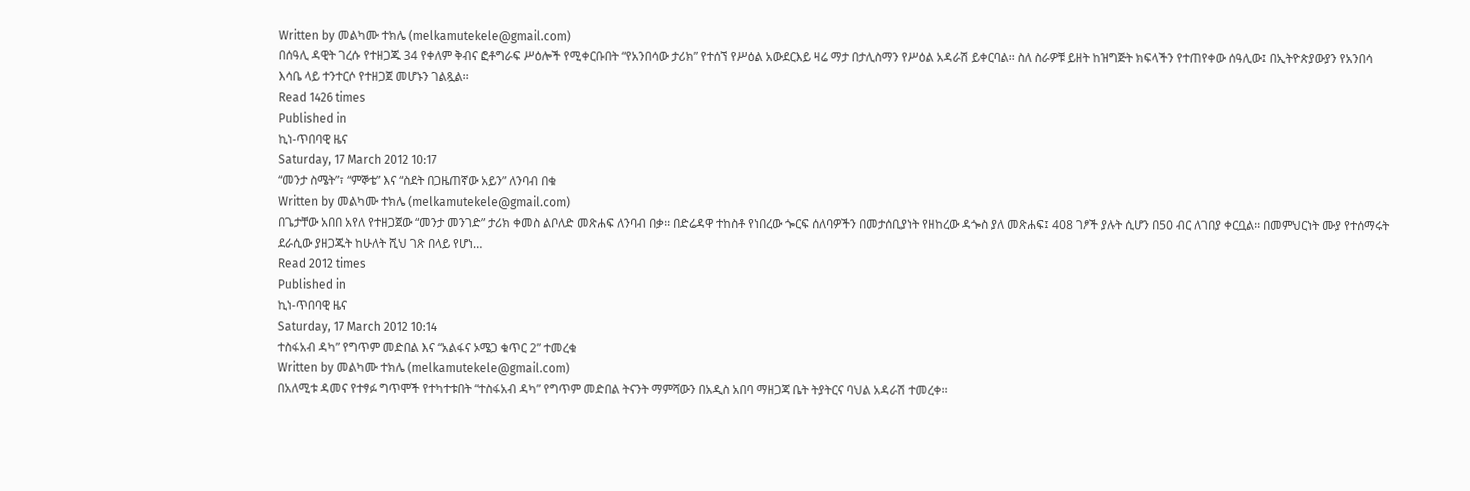Written by መልካሙ ተክሌ (melkamutekele@gmail.com)
በሰዓሊ ዳዊት ገረሱ የተዘጋጁ 34 የቀለም ቅብና ፎቶግራፍ ሥዕሎች የሚቀርቡበት “የአንበሳው ታሪክ” የተሰኘ የሥዕል አውደርእይ ዛሬ ማታ በታሊስማን የሥዕል አዳራሽ ይቀርባል፡፡ ስለ ስራዎቹ ይዘት ከዝግጅት ክፍላችን የተጠየቀው ሰዓሊው፤ በኢትዮጵያውያን የአንበሳ እሳቤ ላይ ተንተርሶ የተዘጋጀ መሆኑን ገልጿል፡፡
Read 1426 times
Published in
ኪነ-ጥበባዊ ዜና
Saturday, 17 March 2012 10:17
“መንታ ስሜት”፣ “ምኞቴ” እና “ስደት በጋዜጠኛው አይን” ለንባብ በቁ
Written by መልካሙ ተክሌ (melkamutekele@gmail.com)
በጌታቸው አበበ አየለ የተዘጋጀው “መንታ መንገድ” ታሪክ ቀመስ ልቦለድ መጽሐፍ ለንባብ በቃ፡፡ በድሬዳዋ ተከስቶ የነበረው ጐርፍ ሰለባዎችን በመታሰቢያነት የዘከረው ዳጐስ ያለ መጽሐፍ፤ 408 ገፆች ያሉት ሲሆን በ50 ብር ለገበያ ቀርቧል፡፡ በመምህርነት ሙያ የተሰማሩት ደራሲው ያዘጋጁት ከሁለት ሺህ ገጽ በላይ የሆነ…
Read 2012 times
Published in
ኪነ-ጥበባዊ ዜና
Saturday, 17 March 2012 10:14
ተስፋአብ ዳካ” የግጥም መድበል እና “አልፋና ኦሜጋ ቁጥር 2” ተመረቁ
Written by መልካሙ ተክሌ (melkamutekele@gmail.com)
በአለሚቱ ዳመና የተፃፉ ግጥሞች የተካተቱበት “ተስፋአብ ዳካ” የግጥም መድበል ትናንት ማምሻውን በአዲስ አበባ ማዘጋጃ ቤት ትያትርና ባህል አዳራሽ ተመረቀ፡፡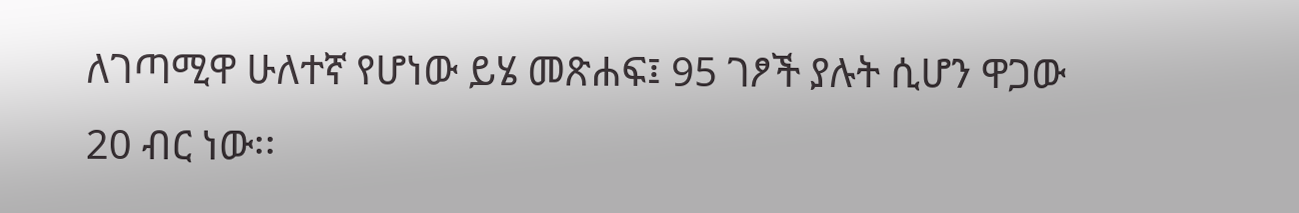ለገጣሚዋ ሁለተኛ የሆነው ይሄ መጽሐፍ፤ 95 ገፆች ያሉት ሲሆን ዋጋው 20 ብር ነው፡፡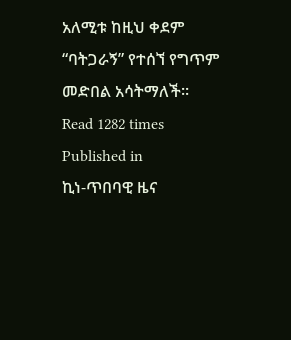አለሚቱ ከዚህ ቀደም “ባትጋራኝ” የተሰኘ የግጥም መድበል አሳትማለች፡፡
Read 1282 times
Published in
ኪነ-ጥበባዊ ዜና